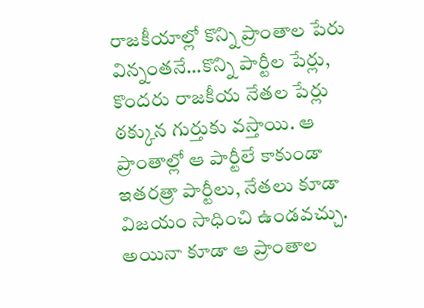రాజకీయాల్లో కొన్ని ప్రాంతాల పేరు విన్నంతనే…కొన్ని పార్టీల పేర్లు, కొందరు రాజకీయ నేతల పేర్లు ఠక్కున గుర్తుకు వస్తాయి. ఆ ప్రాంతాల్లో ఆ పార్టీలే కాకుండా ఇతరత్రా పార్టీలు, నేతలు కూడా విజయం సాధించి ఉండవచ్చు. అయినా కూడా ఆ ప్రాంతాల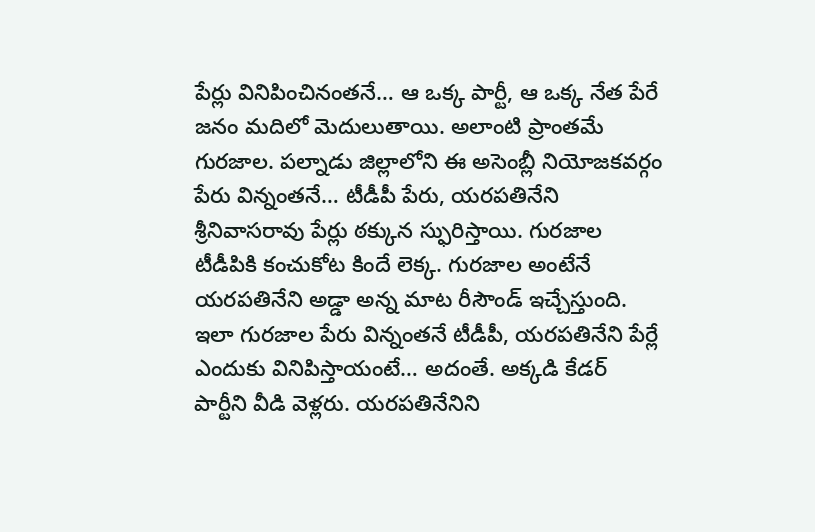పేర్లు వినిపించినంతనే… ఆ ఒక్క పార్టీ, ఆ ఒక్క నేత పేరే జనం మదిలో మెదులుతాయి. అలాంటి ప్రాంతమే గురజాల. పల్నాడు జిల్లాలోని ఈ అసెంబ్లీ నియోజకవర్గం పేరు విన్నంతనే… టీడీపీ పేరు, యరపతినేని శ్రీనివాసరావు పేర్లు ఠక్కున స్ఫురిస్తాయి. గురజాల టీడీపికి కంచుకోట కిందే లెక్క. గురజాల అంటేనే యరపతినేని అడ్డా అన్న మాట రీసౌండ్ ఇచ్చేస్తుంది.
ఇలా గురజాల పేరు విన్నంతనే టీడీపీ, యరపతినేని పేర్లే ఎందుకు వినిపిస్తాయంటే… అదంతే. అక్కడి కేడర్ పార్టీని వీడి వెళ్లరు. యరపతినేనిని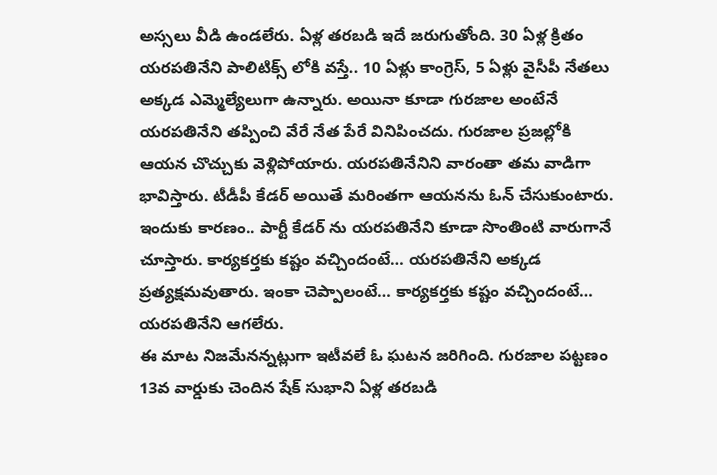అస్సలు వీడి ఉండలేరు. ఏళ్ల తరబడి ఇదే జరుగుతోంది. 30 ఏళ్ల క్రితం యరపతినేని పాలిటిక్స్ లోకి వస్తే.. 10 ఏళ్లు కాంగ్రెస్, 5 ఏళ్లు వైసీపీ నేతలు అక్కడ ఎమ్మెల్యేలుగా ఉన్నారు. అయినా కూడా గురజాల అంటేనే యరపతినేని తప్పించి వేరే నేత పేరే వినిపించదు. గురజాల ప్రజల్లోకి ఆయన చొచ్చుకు వెళ్లిపోయారు. యరపతినేనిని వారంతా తమ వాడిగా భావిస్తారు. టీడీపీ కేడర్ అయితే మరింతగా ఆయనను ఓన్ చేసుకుంటారు. ఇందుకు కారణం.. పార్టీ కేడర్ ను యరపతినేని కూడా సొంతింటి వారుగానే చూస్తారు. కార్యకర్తకు కష్టం వచ్చిందంటే… యరపతినేని అక్కడ ప్రత్యక్షమవుతారు. ఇంకా చెప్పాలంటే… కార్యకర్తకు కష్టం వచ్చిందంటే… యరపతినేని ఆగలేరు.
ఈ మాట నిజమేనన్నట్లుగా ఇటీవలే ఓ ఘటన జరిగింది. గురజాల పట్టణం 13వ వార్డుకు చెందిన షేక్ సుభాని ఏళ్ల తరబడి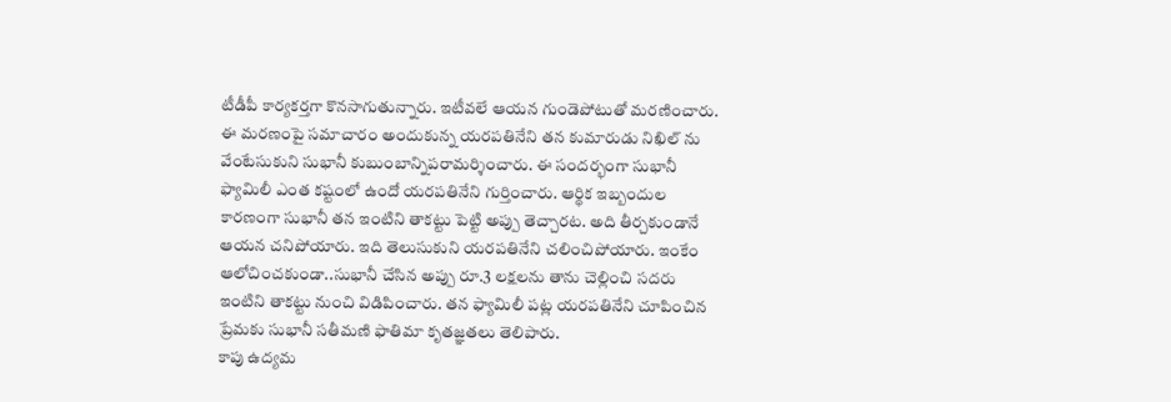టీడీపీ కార్యకర్తగా కొనసాగుతున్నారు. ఇటీవలే ఆయన గుండెపోటుతో మరణించారు. ఈ మరణంపై సమాచారం అందుకున్న యరపతినేని తన కుమారుడు నిఖిల్ ను వేంటేసుకుని సుభానీ కుబుంబాన్నిపరామర్శించారు. ఈ సందర్భంగా సుభానీ ఫ్యామిలీ ఎంత కష్టంలో ఉందో యరపతినేని గుర్తించారు. ఆర్థిక ఇబ్బందుల కారణంగా సుభానీ తన ఇంటిని తాకట్టు పెట్టి అప్పు తెచ్చారట. అది తీర్చకుండానే ఆయన చనిపోయారు. ఇది తెలుసుకుని యరపతినేని చలించిపోయారు. ఇంకేం ఆలోచించకుండా..సుభానీ చేసిన అప్పు రూ.3 లక్షలను తాను చెల్లించి సదరు ఇంటిని తాకట్టు నుంచి విడిపించారు. తన ఫ్యామిలీ పట్ల యరపతినేని చూపించిన ప్రేమకు సుభానీ సతీమణి ఫాతిమా కృతజ్ఞతలు తెలిపారు.
కాపు ఉద్యమ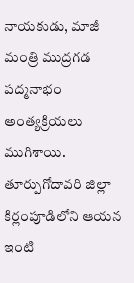నాయకుడు, మాజీ మంత్రి ముద్రగడ పద్మనాభం అంత్యక్రియలు ముగిశాయి. తూర్పుగోదావరి జిల్లా కిర్లంపూడిలోని ఆయన ఇంటి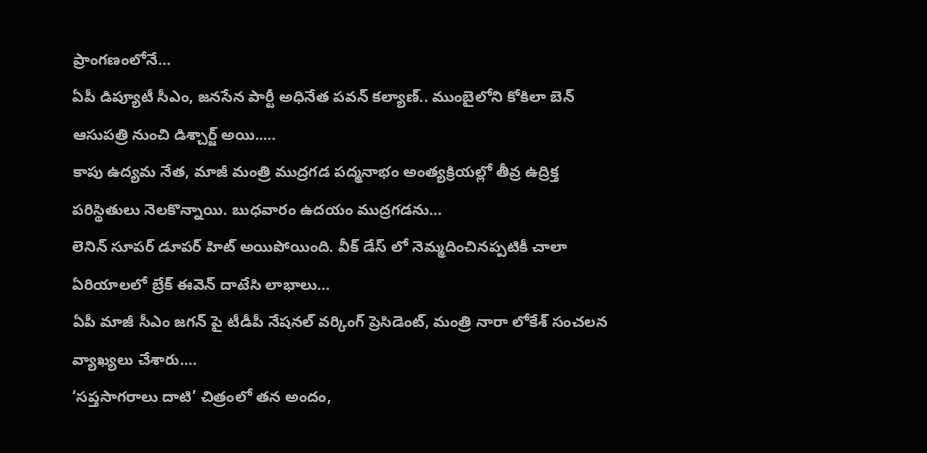ప్రాంగణంలోనే…
ఏపీ డిప్యూటీ సీఎం, జనసేన పార్టీ అధినేత పవన్ కల్యాణ్.. ముంబైలోని కోకిలా బెన్ ఆసుపత్రి నుంచి డిశ్చార్జ్ అయి..…
కాపు ఉద్యమ నేత, మాజీ మంత్రి ముద్రగడ పద్మనాభం అంత్యక్రియల్లో తీవ్ర ఉద్రిక్త పరిస్థితులు నెలకొన్నాయి. బుధవారం ఉదయం ముద్రగడను…
లెనిన్ సూపర్ డూపర్ హిట్ అయిపోయింది. వీక్ డేస్ లో నెమ్మదించినప్పటికీ చాలా ఏరియాలలో బ్రేక్ ఈవెన్ దాటేసి లాభాలు…
ఏపీ మాజీ సీఎం జగన్ పై టీడీపీ నేషనల్ వర్కింగ్ ప్రెసిడెంట్, మంత్రి నారా లోకేశ్ సంచలన వ్యాఖ్యలు చేశారు.…
‘సప్తసాగరాలు దాటి’ చిత్రంలో తన అందం,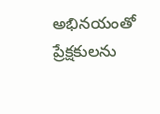అభినయంతో ప్రేక్షకులను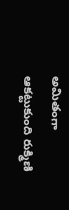అమితంగా ఆకట్టుకుంది రుక్మిణి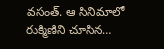వసంత్. ఆ సినిమాలో రుక్మిణిని చూసిన…